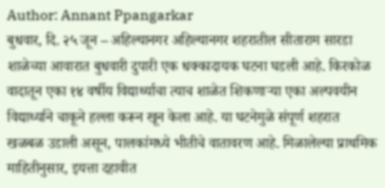Author: Annant Ppangarkar
बुधवार, दि. २५ जून – अहिल्यानगर अहिल्यानगर शहरातील सीताराम सारडा शाळेच्या आवारात बुधवारी दुपारी एक धक्कादायक घटना घडली आहे. किरकोळ वादातून एका १४ वर्षीय विद्यार्थ्याचा त्याच शाळेत शिकणाऱ्या एका अल्पवयीन विद्यार्थ्याने चाकूने हल्ला करून खून केला आहे. या घटनेमुळे संपूर्ण शहरात खळबळ उडाली असून, पालकांमध्ये भीतीचे वातावरण आहे. मिळालेल्या प्राथमिक माहितीनुसार, इयत्ता दहावीत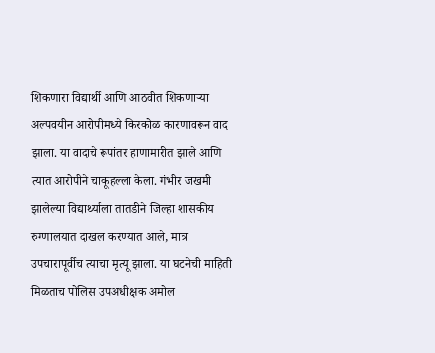शिकणारा विद्यार्थी आणि आठवीत शिकणाऱ्या अल्पवयीन आरोपीमध्ये किरकोळ कारणावरून वाद झाला. या वादाचे रूपांतर हाणामारीत झाले आणि त्यात आरोपीने चाकूहल्ला केला. गंभीर जखमी झालेल्या विद्यार्थ्याला तातडीने जिल्हा शासकीय रुग्णालयात दाखल करण्यात आले, मात्र उपचारापूर्वीच त्याचा मृत्यू झाला. या घटनेची माहिती मिळताच पोलिस उपअधीक्षक अमोल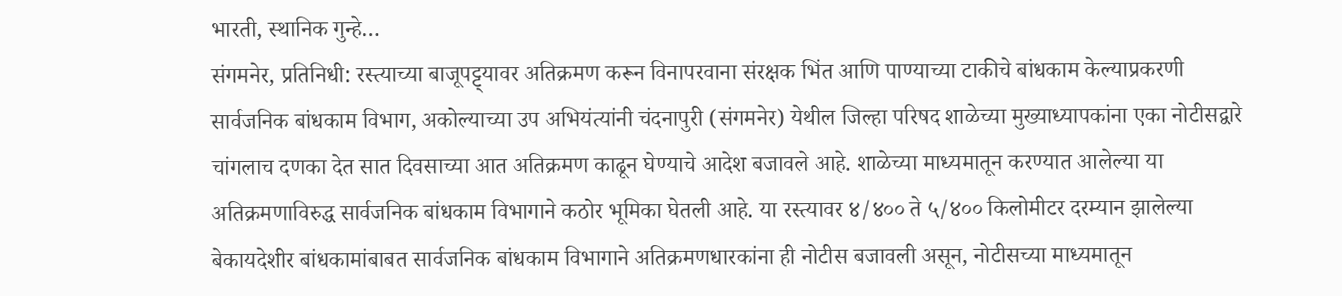भारती, स्थानिक गुन्हे…
संगमनेर, प्रतिनिधी: रस्त्याच्या बाजूपट्ट्यावर अतिक्रमण करून विनापरवाना संरक्षक भिंत आणि पाण्याच्या टाकीचे बांधकाम केल्याप्रकरणी सार्वजनिक बांधकाम विभाग, अकोल्याच्या उप अभियंत्यांनी चंदनापुरी (संगमनेर) येथील जिल्हा परिषद शाळेच्या मुख्याध्यापकांना एका नोटीसद्वारे चांगलाच दणका देत सात दिवसाच्या आत अतिक्रमण काढून घेण्याचे आदेश बजावले आहे. शाळेच्या माध्यमातून करण्यात आलेल्या या अतिक्रमणाविरुद्ध सार्वजनिक बांधकाम विभागाने कठोर भूमिका घेतली आहे. या रस्त्यावर ४/४०० ते ५/४०० किलोमीटर दरम्यान झालेल्या बेकायदेशीर बांधकामांबाबत सार्वजनिक बांधकाम विभागाने अतिक्रमणधारकांना ही नोटीस बजावली असून, नोटीसच्या माध्यमातून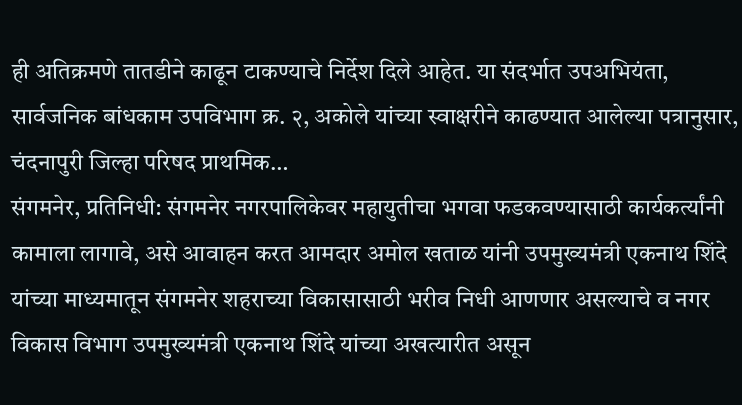ही अतिक्रमणे तातडीने काढून टाकण्याचे निर्देश दिले आहेत. या संदर्भात उपअभियंता, सार्वजनिक बांधकाम उपविभाग क्र. २, अकोले यांच्या स्वाक्षरीने काढण्यात आलेल्या पत्रानुसार, चंदनापुरी जिल्हा परिषद प्राथमिक…
संगमनेर, प्रतिनिधी: संगमनेर नगरपालिकेवर महायुतीचा भगवा फडकवण्यासाठी कार्यकर्त्यांनी कामाला लागावे, असे आवाहन करत आमदार अमोल खताळ यांनी उपमुख्यमंत्री एकनाथ शिंदे यांच्या माध्यमातून संगमनेर शहराच्या विकासासाठी भरीव निधी आणणार असल्याचे व नगर विकास विभाग उपमुख्यमंत्री एकनाथ शिंदे यांच्या अखत्यारीत असून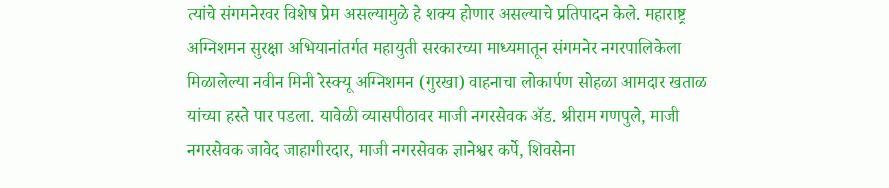त्यांचे संगमनेरवर विशेष प्रेम असल्यामुळे हे शक्य होणार असल्याचे प्रतिपादन केले. महाराष्ट्र अग्निशमन सुरक्षा अभियानांतर्गत महायुती सरकारच्या माध्यमातून संगमनेर नगरपालिकेला मिळालेल्या नवीन मिनी रेस्क्यू अग्निशमन (गुरखा) वाहनाचा लोकार्पण सोहळा आमदार खताळ यांच्या हस्ते पार पडला. यावेळी व्यासपीठावर माजी नगरसेवक ॲड. श्रीराम गणपुले, माजी नगरसेवक जावेद जाहागीरदार, माजी नगरसेवक ज्ञानेश्वर कर्पे, शिवसेना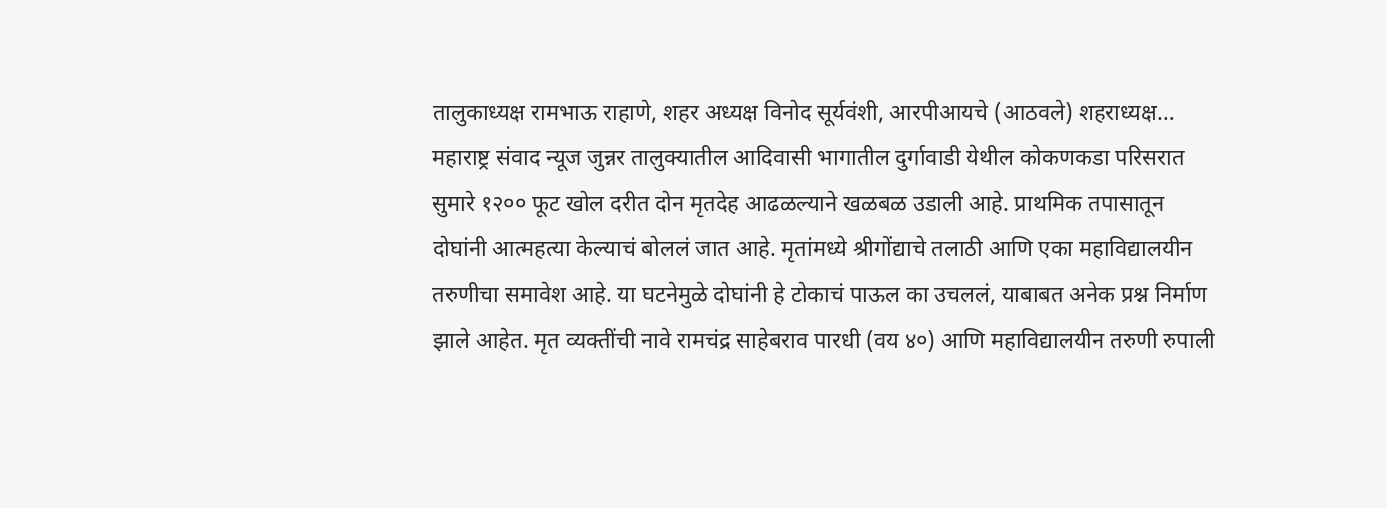तालुकाध्यक्ष रामभाऊ राहाणे, शहर अध्यक्ष विनोद सूर्यवंशी, आरपीआयचे (आठवले) शहराध्यक्ष…
महाराष्ट्र संवाद न्यूज जुन्नर तालुक्यातील आदिवासी भागातील दुर्गावाडी येथील कोकणकडा परिसरात सुमारे १२०० फूट खोल दरीत दोन मृतदेह आढळल्याने खळबळ उडाली आहे. प्राथमिक तपासातून दोघांनी आत्महत्या केल्याचं बोललं जात आहे. मृतांमध्ये श्रीगोंद्याचे तलाठी आणि एका महाविद्यालयीन तरुणीचा समावेश आहे. या घटनेमुळे दोघांनी हे टोकाचं पाऊल का उचललं, याबाबत अनेक प्रश्न निर्माण झाले आहेत. मृत व्यक्तींची नावे रामचंद्र साहेबराव पारधी (वय ४०) आणि महाविद्यालयीन तरुणी रुपाली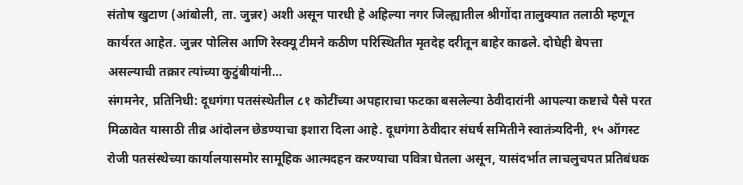संतोष खुटाण (आंबोली, ता. जुन्नर) अशी असून पारधी हे अहिल्या नगर जिल्ह्यातील श्रीगोंदा तालुक्यात तलाठी म्हणून कार्यरत आहेत. जुन्नर पोलिस आणि रेस्क्यू टीमने कठीण परिस्थितीत मृतदेह दरीतून बाहेर काढले. दोघेही बेपत्ता असल्याची तक्रार त्यांच्या कुटुंबीयांनी…
संगमनेर, प्रतिनिधी: दूधगंगा पतसंस्थेतील ८१ कोटींच्या अपहाराचा फटका बसलेल्या ठेवीदारांनी आपल्या कष्टाचे पैसे परत मिळावेत यासाठी तीव्र आंदोलन छेडण्याचा इशारा दिला आहे. दूधगंगा ठेवीदार संघर्ष समितीने स्वातंत्र्यदिनी, १५ ऑगस्ट रोजी पतसंस्थेच्या कार्यालयासमोर सामूहिक आत्मदहन करण्याचा पवित्रा घेतला असून, यासंदर्भात लाचलुचपत प्रतिबंधक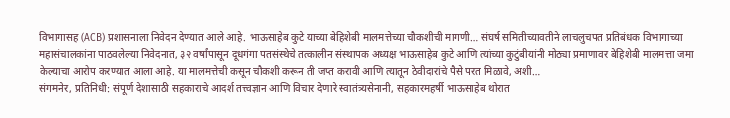विभागासह (ACB) प्रशासनाला निवेदन देण्यात आले आहे. भाऊसाहेब कुटे याच्या बेहिशेबी मालमत्तेच्या चौकशीची मागणी… संघर्ष समितीच्यावतीने लाचलुचपत प्रतिबंधक विभागाच्या महासंचालकांना पाठवलेल्या निवेदनात, ३२ वर्षांपासून दूधगंगा पतसंस्थेचे तत्कालीन संस्थापक अध्यक्ष भाऊसाहेब कुटे आणि त्यांच्या कुटुंबीयांनी मोठ्या प्रमाणावर बेहिशेबी मालमत्ता जमा केल्याचा आरोप करण्यात आला आहे. या मालमत्तेची कसून चौकशी करून ती जप्त करावी आणि त्यातून ठेवीदारांचे पैसे परत मिळावे, अशी…
संगमनेर, प्रतिनिधी: संपूर्ण देशासाठी सहकाराचे आदर्श तत्त्वज्ञान आणि विचार देणारे स्वातंत्र्यसेनानी, सहकारमहर्षी भाऊसाहेब थोरात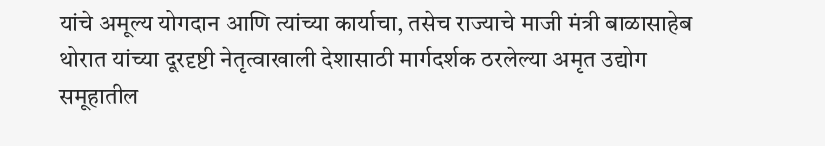यांचे अमूल्य योगदान आणि त्यांच्या कार्याचा, तसेच राज्याचे माजी मंत्री बाळासाहेब थोरात यांच्या दूरदृष्टी नेतृत्वाखाली देशासाठी मार्गदर्शक ठरलेल्या अमृत उद्योग समूहातील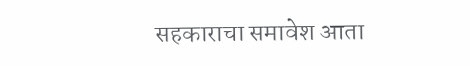सहकाराचा समावेश आता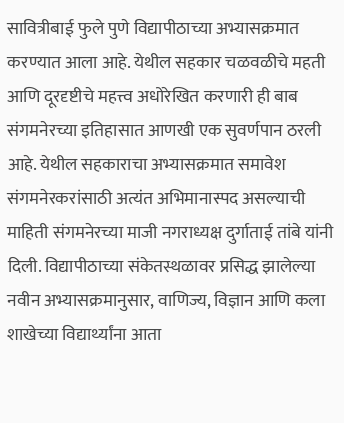सावित्रीबाई फुले पुणे विद्यापीठाच्या अभ्यासक्रमात करण्यात आला आहे. येथील सहकार चळवळीचे महती आणि दूरदृष्टीचे महत्त्व अधोरेखित करणारी ही बाब संगमनेरच्या इतिहासात आणखी एक सुवर्णपान ठरली आहे. येथील सहकाराचा अभ्यासक्रमात समावेश संगमनेरकरांसाठी अत्यंत अभिमानास्पद असल्याची माहिती संगमनेरच्या माजी नगराध्यक्ष दुर्गाताई तांबे यांनी दिली. विद्यापीठाच्या संकेतस्थळावर प्रसिद्ध झालेल्या नवीन अभ्यासक्रमानुसार, वाणिज्य, विज्ञान आणि कला शाखेच्या विद्यार्थ्यांना आता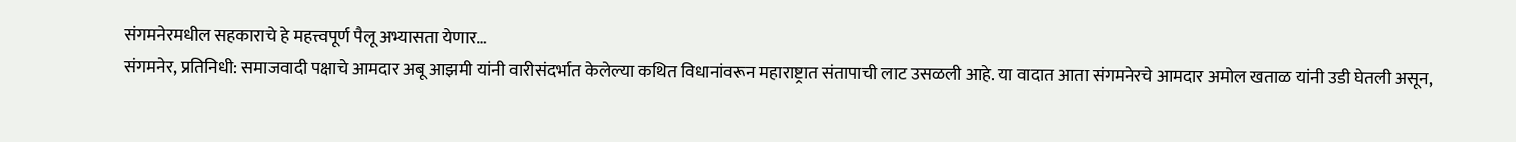संगमनेरमधील सहकाराचे हे महत्त्वपूर्ण पैलू अभ्यासता येणार…
संगमनेर, प्रतिनिधी: समाजवादी पक्षाचे आमदार अबू आझमी यांनी वारीसंदर्भात केलेल्या कथित विधानांवरून महाराष्ट्रात संतापाची लाट उसळली आहे. या वादात आता संगमनेरचे आमदार अमोल खताळ यांनी उडी घेतली असून,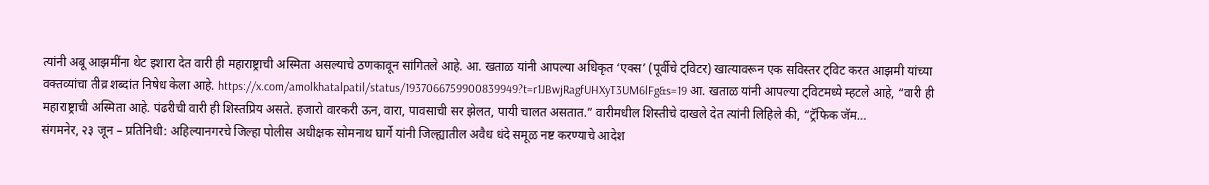त्यांनी अबू आझमींना थेट इशारा देत वारी ही महाराष्ट्राची अस्मिता असल्याचे ठणकावून सांगितले आहे. आ. खताळ यांनी आपल्या अधिकृत ‘एक्स’ (पूर्वीचे ट्विटर) खात्यावरून एक सविस्तर ट्विट करत आझमी यांच्या वक्तव्यांचा तीव्र शब्दांत निषेध केला आहे. https://x.com/amolkhatalpatil/status/1937066759900839949?t=r1JBwjRagfUHXyT3UM6lFg&s=19 आ. खताळ यांनी आपल्या ट्विटमध्ये म्हटले आहे, “वारी ही महाराष्ट्राची अस्मिता आहे. पंढरीची वारी ही शिस्तप्रिय असते. हजारो वारकरी ऊन, वारा, पावसाची सर झेलत, पायी चालत असतात.” वारीमधील शिस्तीचे दाखले देत त्यांनी लिहिले की, “ट्रॅफिक जॅम…
संगमनेर, २३ जून – प्रतिनिधी: अहिल्यानगरचे जिल्हा पोलीस अधीक्षक सोमनाथ घार्गे यांनी जिल्ह्यातील अवैध धंदे समूळ नष्ट करण्याचे आदेश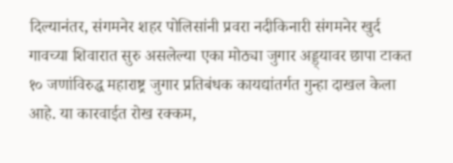दिल्यानंतर, संगमनेर शहर पोलिसांनी प्रवरा नदीकिनारी संगमनेर खुर्द गावच्या शिवारात सुरु असलेल्या एका मोठ्या जुगार अड्ड्यावर छापा टाकत १० जणांविरुद्ध महाराष्ट्र जुगार प्रतिबंधक कायद्यांतर्गत गुन्हा दाखल केला आहे. या कारवाईत रोख रक्कम,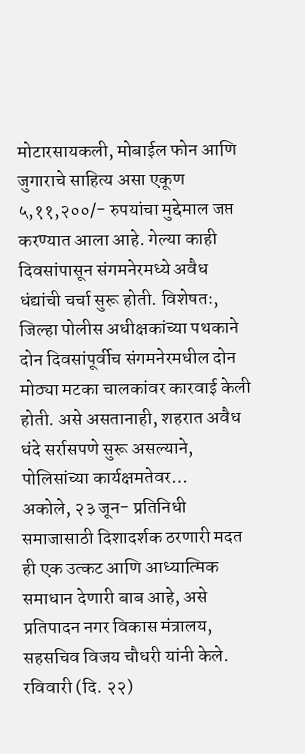मोटारसायकली, मोबाईल फोन आणि जुगाराचे साहित्य असा एकूण ५,११,२००/- रुपयांचा मुद्देमाल जप्त करण्यात आला आहे. गेल्या काही दिवसांपासून संगमनेरमध्ये अवैध धंद्यांची चर्चा सुरू होती. विशेषतः, जिल्हा पोलीस अधीक्षकांच्या पथकाने दोन दिवसांपूर्वीच संगमनेरमधील दोन मोठ्या मटका चालकांवर कारवाई केली होती. असे असतानाही, शहरात अवैध धंदे सर्रासपणे सुरू असल्याने, पोलिसांच्या कार्यक्षमतेवर…
अकोले, २३ जून- प्रतिनिधी समाजासाठी दिशादर्शक ठरणारी मदत ही एक उत्कट आणि आध्यात्मिक समाधान देणारी बाब आहे, असे प्रतिपादन नगर विकास मंत्रालय, सहसचिव विजय चौधरी यांनी केले. रविवारी (दि. २२)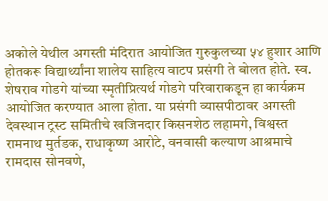अकोले येथील अगस्ती मंदिरात आयोजित गुरुकुलच्या ५४ हुशार आणि होतकरू विद्यार्थ्यांना शालेय साहित्य वाटप प्रसंगी ते बोलत होते. स्व. शेषराव गोडगे यांच्या स्मृतीप्रित्यर्थ गोडगे परिवाराकडून हा कार्यक्रम आयोजित करण्यात आला होता. या प्रसंगी व्यासपीठावर अगस्ती देवस्थान ट्रस्ट समितीचे खजिनदार किसनशेठ लहामगे, विश्वस्त रामनाथ मुर्तडक, राधाकृष्ण आरोटे, वनवासी कल्याण आश्रमाचे रामदास सोनवणे,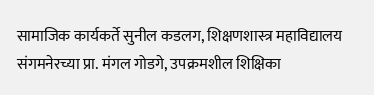सामाजिक कार्यकर्ते सुनील कडलग, शिक्षणशास्त्र महाविद्यालय संगमनेरच्या प्रा. मंगल गोडगे, उपक्रमशील शिक्षिका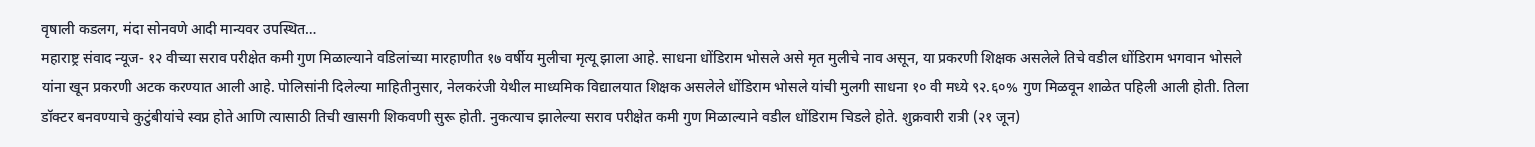वृषाली कडलग, मंदा सोनवणे आदी मान्यवर उपस्थित…
महाराष्ट्र संवाद न्यूज- १२ वीच्या सराव परीक्षेत कमी गुण मिळाल्याने वडिलांच्या मारहाणीत १७ वर्षीय मुलीचा मृत्यू झाला आहे. साधना धोंडिराम भोसले असे मृत मुलीचे नाव असून, या प्रकरणी शिक्षक असलेले तिचे वडील धोंडिराम भगवान भोसले यांना खून प्रकरणी अटक करण्यात आली आहे. पोलिसांनी दिलेल्या माहितीनुसार, नेलकरंजी येथील माध्यमिक विद्यालयात शिक्षक असलेले धोंडिराम भोसले यांची मुलगी साधना १० वी मध्ये ९२.६०% गुण मिळवून शाळेत पहिली आली होती. तिला डॉक्टर बनवण्याचे कुटुंबीयांचे स्वप्न होते आणि त्यासाठी तिची खासगी शिकवणी सुरू होती. नुकत्याच झालेल्या सराव परीक्षेत कमी गुण मिळाल्याने वडील धोंडिराम चिडले होते. शुक्रवारी रात्री (२१ जून)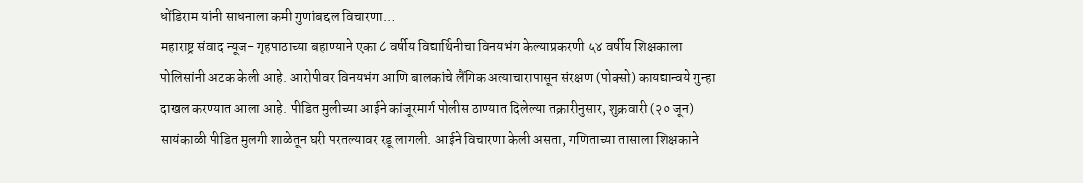धोंडिराम यांनी साधनाला कमी गुणांबद्दल विचारणा…
महाराष्ट्र संवाद न्यूज- गृहपाठाच्या बहाण्याने एका ८ वर्षीय विद्यार्थिनीचा विनयभंग केल्याप्रकरणी ५४ वर्षीय शिक्षकाला पोलिसांनी अटक केली आहे. आरोपीवर विनयभंग आणि बालकांचे लैंगिक अत्याचारापासून संरक्षण (पोक्सो) कायद्यान्वये गुन्हा दाखल करण्यात आला आहे. पीडित मुलीच्या आईने कांजूरमार्ग पोलीस ठाण्यात दिलेल्या तक्रारीनुसार, शुक्रवारी (२० जून) सायंकाळी पीडित मुलगी शाळेतून घरी परतल्यावर रडू लागली. आईने विचारणा केली असता, गणिताच्या तासाला शिक्षकाने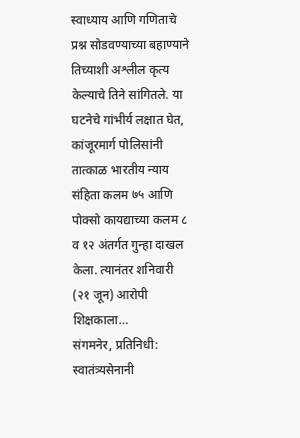स्वाध्याय आणि गणिताचे प्रश्न सोडवण्याच्या बहाण्याने तिच्याशी अश्लील कृत्य केल्याचे तिने सांगितले. या घटनेचे गांभीर्य लक्षात घेत, कांजूरमार्ग पोलिसांनी तात्काळ भारतीय न्याय संहिता कलम ७५ आणि पोक्सो कायद्याच्या कलम ८ व १२ अंतर्गत गुन्हा दाखल केला. त्यानंतर शनिवारी (२१ जून) आरोपी शिक्षकाला…
संगमनेर, प्रतिनिधी: स्वातंत्र्यसेनानी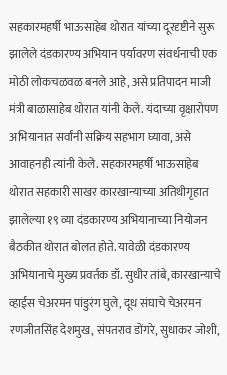सहकारमहर्षी भाऊसाहेब थोरात यांच्या दूरदृष्टीने सुरू झालेले दंडकारण्य अभियान पर्यावरण संवर्धनाची एक मोठी लोकचळवळ बनले आहे, असे प्रतिपादन माजी मंत्री बाळासाहेब थोरात यांनी केले. यंदाच्या वृक्षारोपण अभियानात सर्वांनी सक्रिय सहभाग घ्यावा, असे आवाहनही त्यांनी केले. सहकारमहर्षी भाऊसाहेब थोरात सहकारी साखर कारखान्याच्या अतिथीगृहात झालेल्या १९ व्या दंडकारण्य अभियानाच्या नियोजन बैठकीत थोरात बोलत होते. यावेळी दंडकारण्य अभियानाचे मुख्य प्रवर्तक डॉ. सुधीर तांबे, कारखान्याचे व्हाईस चेअरमन पांडुरंग घुले, दूध संघाचे चेअरमन रणजीतसिंह देशमुख, संपतराव डोंगरे, सुधाकर जोशी,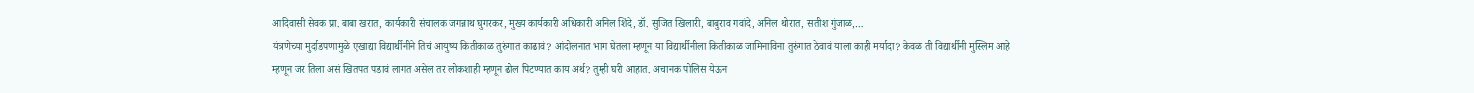आदिवासी सेवक प्रा. बाबा खरात, कार्यकारी संचालक जगन्नाथ घुगरकर, मुख्य कार्यकारी अधिकारी अनिल शिंदे, डॉ. सुजित खिलारी, बाबुराव गवांदे, अनिल थोरात, सतीश गुंजाळ,…
यंत्रणेच्या मुर्दाडपणामुळे एखाद्या विद्यार्थीनीने तिचं आयुष्य कितीकाळ तुरुंगात काढावं? आंदोलनात भाग घेतला म्हणून या विद्यार्थीनीला कितीकाळ जामिनाविना तुरुंगात ठेवावं याला काही मर्यादा? केवळ ती विद्यार्थीनी मुस्लिम आहे म्हणून जर तिला असं खितपत पडावं लागत असेल तर लोकशाही म्हणून ढोल पिटण्यात काय अर्थ? तुम्ही घरी आहात. अचानक पोलिस येऊन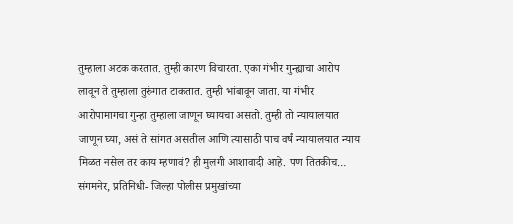तुम्हाला अटक करतात. तुम्ही कारण विचारता. एका गंभीर गुन्ह्याचा आरोप लावून ते तुम्हाला तुरुंगात टाकतात. तुम्ही भांबावून जाता. या गंभीर आरोपामागचा गुन्हा तुम्हाला जाणून घ्यायचा असतो. तुम्ही तो न्यायालयात जाणून घ्या, असं ते सांगत असतील आणि त्यासाठी पाच वर्षं न्यायालयात न्याय मिळत नसेल तर काय म्हणावं? ही मुलगी आशावादी आहे. पण तितकीच…
संगमनेर, प्रतिनिधी- जिल्हा पोलीस प्रमुखांच्या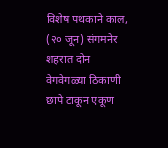विशेष पथकाने काल, (२० जून) संगमनेर शहरात दोन वेगवेगळ्या ठिकाणी छापे टाकून एकूण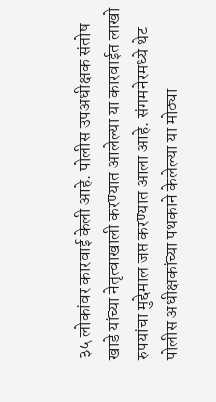३५ लोकांवर कारवाई केली आहे. पोलीस उपअधीक्षक संतोष खाडे यांच्या नेतृत्वाखाली करण्यात आलेल्या या कारवाईत लाखो रुपयांचा मुद्देमाल जप्त करण्यात आला आहे. संगमनेरमध्ये थेट पोलीस अधीक्षकांच्या पथकाने केलेल्या या मोठ्या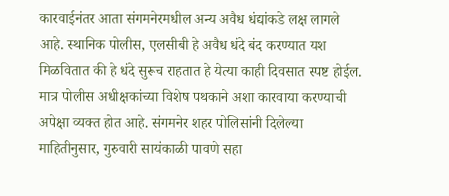कारवाईनंतर आता संगमनेरमधील अन्य अवैध धंद्यांकडे लक्ष लागले आहे. स्थानिक पोलीस, एलसीबी हे अवैध धंदे बंद करण्यात यश मिळवितात की हे धंदे सुरूच राहतात हे येत्या काही दिवसात स्पष्ट होईल. मात्र पोलीस अधीक्षकांच्या विशेष पथकाने अशा कारवाया करण्याची अपेक्षा व्यक्त होत आहे. संगमनेर शहर पोलिसांनी दिलेल्या माहितीनुसार, गुरुवारी सायंकाळी पावणे सहा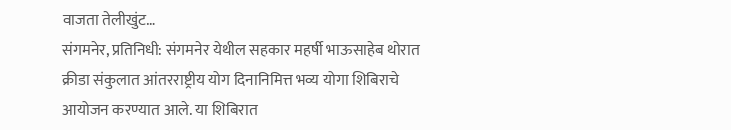वाजता तेलीखुंट…
संगमनेर, प्रतिनिधी: संगमनेर येथील सहकार महर्षी भाऊसाहेब थोरात क्रीडा संकुलात आंतरराष्ट्रीय योग दिनानिमित्त भव्य योगा शिबिराचे आयोजन करण्यात आले. या शिबिरात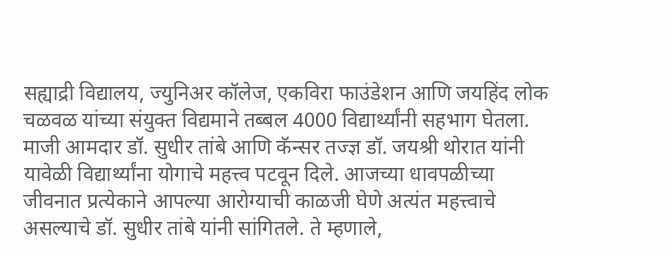सह्याद्री विद्यालय, ज्युनिअर कॉलेज, एकविरा फाउंडेशन आणि जयहिंद लोक चळवळ यांच्या संयुक्त विद्यमाने तब्बल 4000 विद्यार्थ्यांनी सहभाग घेतला. माजी आमदार डॉ. सुधीर तांबे आणि कॅन्सर तज्ज्ञ डॉ. जयश्री थोरात यांनी यावेळी विद्यार्थ्यांना योगाचे महत्त्व पटवून दिले. आजच्या धावपळीच्या जीवनात प्रत्येकाने आपल्या आरोग्याची काळजी घेणे अत्यंत महत्त्वाचे असल्याचे डॉ. सुधीर तांबे यांनी सांगितले. ते म्हणाले,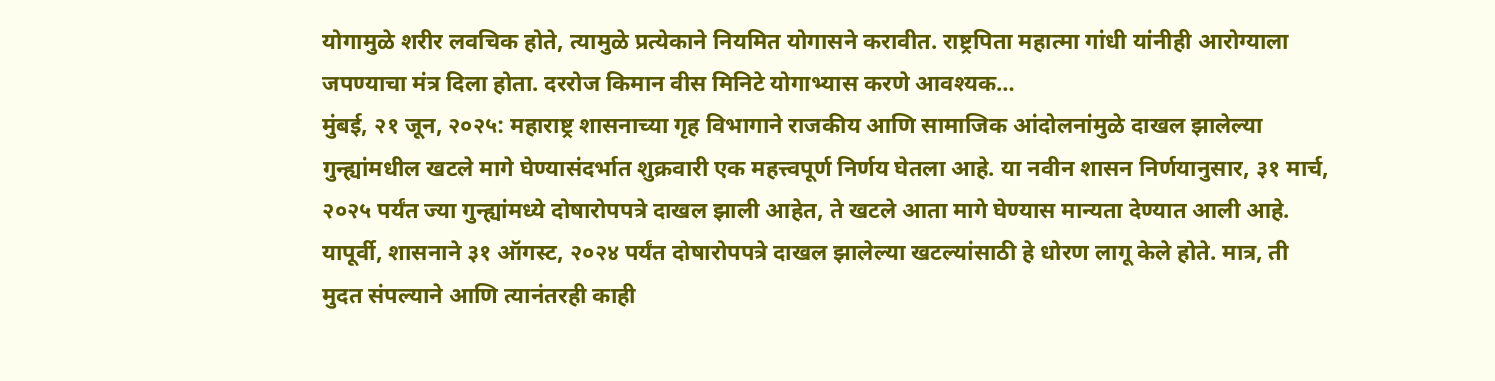योगामुळे शरीर लवचिक होते, त्यामुळे प्रत्येकाने नियमित योगासने करावीत. राष्ट्रपिता महात्मा गांधी यांनीही आरोग्याला जपण्याचा मंत्र दिला होता. दररोज किमान वीस मिनिटे योगाभ्यास करणे आवश्यक…
मुंबई, २१ जून, २०२५: महाराष्ट्र शासनाच्या गृह विभागाने राजकीय आणि सामाजिक आंदोलनांमुळे दाखल झालेल्या गुन्ह्यांमधील खटले मागे घेण्यासंदर्भात शुक्रवारी एक महत्त्वपूर्ण निर्णय घेतला आहे. या नवीन शासन निर्णयानुसार, ३१ मार्च, २०२५ पर्यंत ज्या गुन्ह्यांमध्ये दोषारोपपत्रे दाखल झाली आहेत, ते खटले आता मागे घेण्यास मान्यता देण्यात आली आहे. यापूर्वी, शासनाने ३१ ऑगस्ट, २०२४ पर्यंत दोषारोपपत्रे दाखल झालेल्या खटल्यांसाठी हे धोरण लागू केले होते. मात्र, ती मुदत संपल्याने आणि त्यानंतरही काही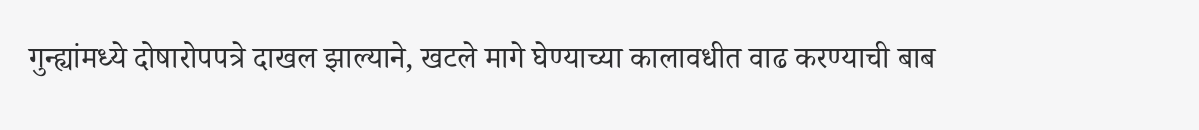गुन्ह्यांमध्ये दोषारोपपत्रे दाखल झाल्याने, खटले मागे घेण्याच्या कालावधीत वाढ करण्याची बाब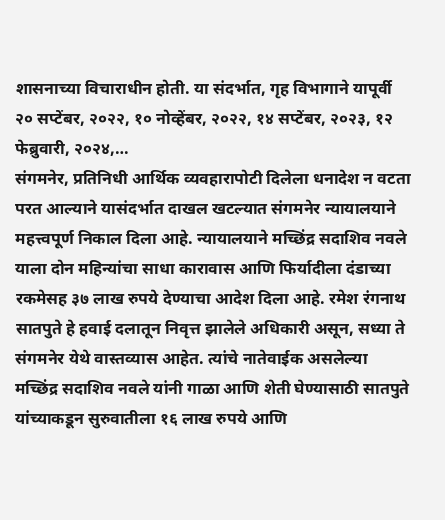शासनाच्या विचाराधीन होती. या संदर्भात, गृह विभागाने यापूर्वी २० सप्टेंबर, २०२२, १० नोव्हेंबर, २०२२, १४ सप्टेंबर, २०२३, १२ फेब्रुवारी, २०२४,…
संगमनेर, प्रतिनिधी आर्थिक व्यवहारापोटी दिलेला धनादेश न वटता परत आल्याने यासंदर्भात दाखल खटल्यात संगमनेर न्यायालयाने महत्त्वपूर्ण निकाल दिला आहे. न्यायालयाने मच्छिंद्र सदाशिव नवले याला दोन महिन्यांचा साधा कारावास आणि फिर्यादीला दंडाच्या रकमेसह ३७ लाख रुपये देण्याचा आदेश दिला आहे. रमेश रंगनाथ सातपुते हे हवाई दलातून निवृत्त झालेले अधिकारी असून, सध्या ते संगमनेर येथे वास्तव्यास आहेत. त्यांचे नातेवाईक असलेल्या मच्छिंद्र सदाशिव नवले यांनी गाळा आणि शेती घेण्यासाठी सातपुते यांच्याकडून सुरुवातीला १६ लाख रुपये आणि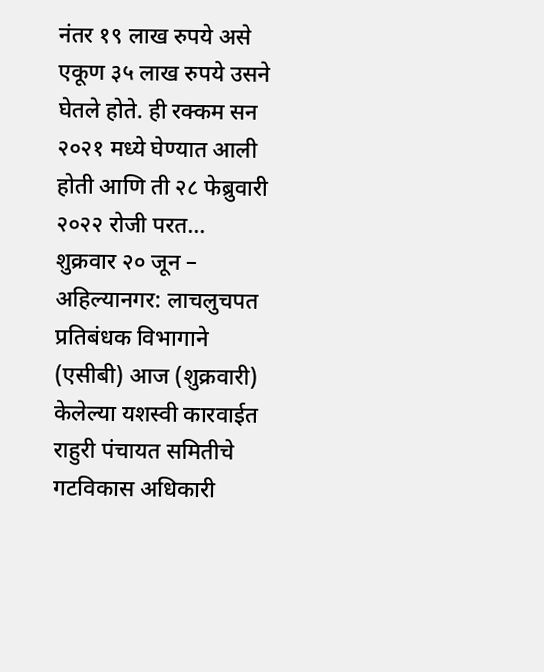नंतर १९ लाख रुपये असे एकूण ३५ लाख रुपये उसने घेतले होते. ही रक्कम सन २०२१ मध्ये घेण्यात आली होती आणि ती २८ फेब्रुवारी २०२२ रोजी परत…
शुक्रवार २० जून – अहिल्यानगर: लाचलुचपत प्रतिबंधक विभागाने (एसीबी) आज (शुक्रवारी) केलेल्या यशस्वी कारवाईत राहुरी पंचायत समितीचे गटविकास अधिकारी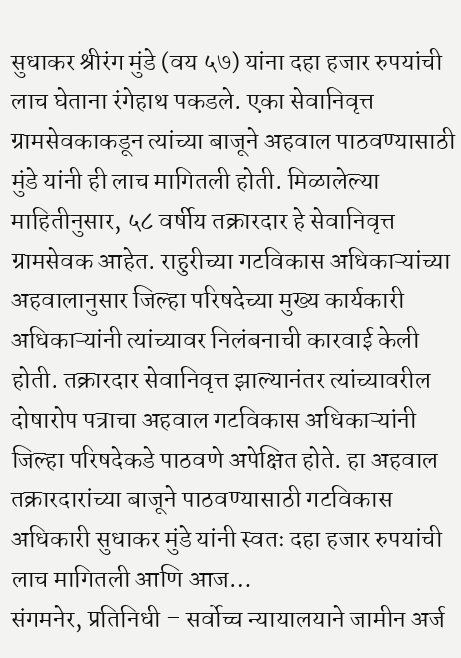सुधाकर श्रीरंग मुंडे (वय ५७) यांना दहा हजार रुपयांची लाच घेताना रंगेहाथ पकडले. एका सेवानिवृत्त ग्रामसेवकाकडून त्यांच्या बाजूने अहवाल पाठवण्यासाठी मुंडे यांनी ही लाच मागितली होती. मिळालेल्या माहितीनुसार, ५८ वर्षीय तक्रारदार हे सेवानिवृत्त ग्रामसेवक आहेत. राहुरीच्या गटविकास अधिकाऱ्यांच्या अहवालानुसार जिल्हा परिषदेच्या मुख्य कार्यकारी अधिकाऱ्यांनी त्यांच्यावर निलंबनाची कारवाई केली होती. तक्रारदार सेवानिवृत्त झाल्यानंतर त्यांच्यावरील दोषारोप पत्राचा अहवाल गटविकास अधिकाऱ्यांनी जिल्हा परिषदेकडे पाठवणे अपेक्षित होते. हा अहवाल तक्रारदारांच्या बाजूने पाठवण्यासाठी गटविकास अधिकारी सुधाकर मुंडे यांनी स्वतः दहा हजार रुपयांची लाच मागितली आणि आज…
संगमनेर, प्रतिनिधी – सर्वोच्च न्यायालयाने जामीन अर्ज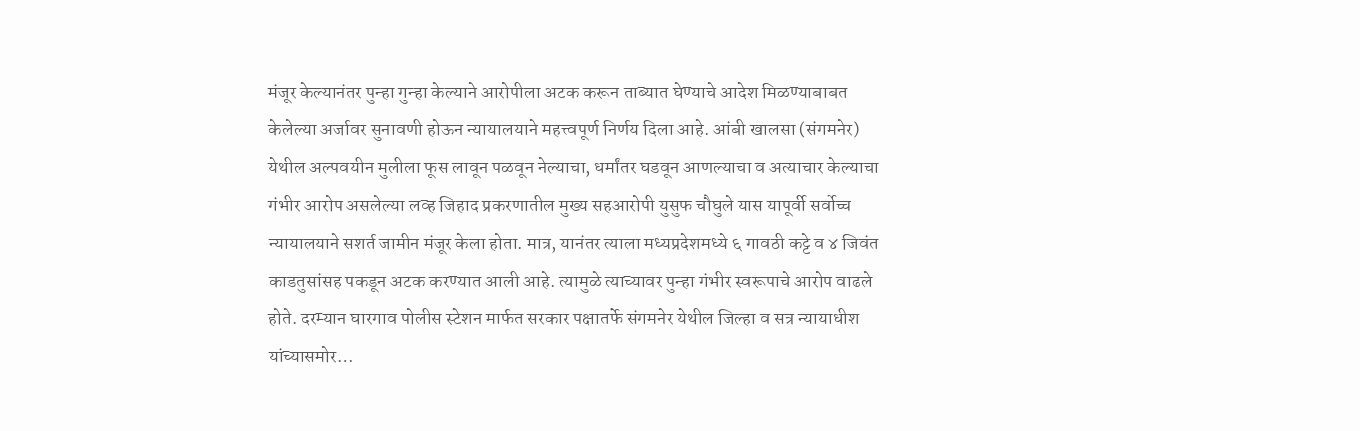मंजूर केल्यानंतर पुन्हा गुन्हा केल्याने आरोपीला अटक करून ताब्यात घेण्याचे आदेश मिळण्याबाबत केलेल्या अर्जावर सुनावणी होऊन न्यायालयाने महत्त्वपूर्ण निर्णय दिला आहे. आंबी खालसा (संगमनेर) येथील अल्पवयीन मुलीला फूस लावून पळवून नेल्याचा, धर्मांतर घडवून आणल्याचा व अत्याचार केल्याचा गंभीर आरोप असलेल्या लव्ह जिहाद प्रकरणातील मुख्य सहआरोपी युसुफ चौघुले यास यापूर्वी सर्वोच्च न्यायालयाने सशर्त जामीन मंजूर केला होता. मात्र, यानंतर त्याला मध्यप्रदेशमध्ये ६ गावठी कट्टे व ४ जिवंत काडतुसांसह पकडून अटक करण्यात आली आहे. त्यामुळे त्याच्यावर पुन्हा गंभीर स्वरूपाचे आरोप वाढले होते. दरम्यान घारगाव पोलीस स्टेशन मार्फत सरकार पक्षातर्फे संगमनेर येथील जिल्हा व सत्र न्यायाधीश यांच्यासमोर…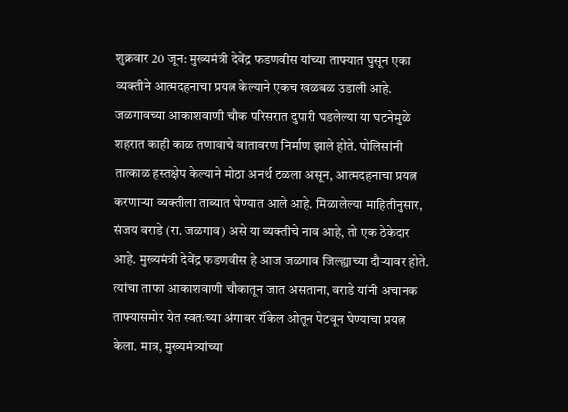शुक्रवार 20 जून: मुख्यमंत्री देवेंद्र फडणवीस यांच्या ताफ्यात घुसून एका व्यक्तीने आत्मदहनाचा प्रयत्न केल्याने एकच खळबळ उडाली आहे. जळगावच्या आकाशवाणी चौक परिसरात दुपारी घडलेल्या या घटनेमुळे शहरात काही काळ तणावाचे वातावरण निर्माण झाले होते. पोलिसांनी तात्काळ हस्तक्षेप केल्याने मोठा अनर्थ टळला असून, आत्मदहनाचा प्रयत्न करणाऱ्या व्यक्तीला ताब्यात घेण्यात आले आहे. मिळालेल्या माहितीनुसार, संजय वराडे (रा. जळगाव) असे या व्यक्तीचे नाव आहे, तो एक ठेकेदार आहे. मुख्यमंत्री देवेंद्र फडणवीस हे आज जळगाव जिल्ह्याच्या दौऱ्यावर होते. त्यांचा ताफा आकाशवाणी चौकातून जात असताना, वराडे यांनी अचानक ताफ्यासमोर येत स्वतःच्या अंगावर रॉकेल ओतून पेटवून घेण्याचा प्रयत्न केला. मात्र, मुख्यमंत्र्यांच्या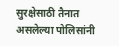सुरक्षेसाठी तैनात असलेल्या पोलिसांनी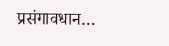प्रसंगावधान…